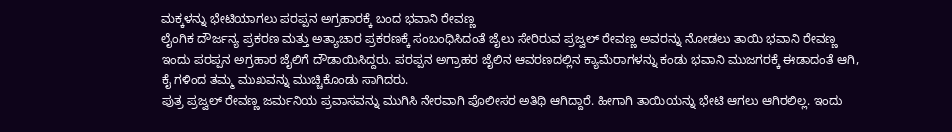ಮಕ್ಕಳನ್ನು ಭೇಟಿಯಾಗಲು ಪರಪ್ಪನ ಅಗ್ರಹಾರಕ್ಕೆ ಬಂದ ಭವಾನಿ ರೇವಣ್ಣ
ಲೈಂಗಿಕ ದೌರ್ಜನ್ಯ ಪ್ರಕರಣ ಮತ್ತು ಅತ್ಯಾಚಾರ ಪ್ರಕರಣಕ್ಕೆ ಸಂಬಂಧಿಸಿದಂತೆ ಜೈಲು ಸೇರಿರುವ ಪ್ರಜ್ವಲ್ ರೇವಣ್ಣ ಅವರನ್ನು ನೋಡಲು ತಾಯಿ ಭವಾನಿ ರೇವಣ್ಣ ಇಂದು ಪರಪ್ಪನ ಅಗ್ರಹಾರ ಜೈಲಿಗೆ ದೌಡಾಯಿಸಿದ್ದರು. ಪರಪ್ಪನ ಅಗ್ರಾಹರ ಜೈಲಿನ ಆವರಣದಲ್ಲಿನ ಕ್ಯಾಮೆರಾಗಳನ್ನು ಕಂಡು ಭವಾನಿ ಮುಜಗರಕ್ಕೆ ಈಡಾದಂತೆ ಆಗಿ, ಕೈ ಗಳಿಂದ ತಮ್ಮ ಮುಖವನ್ನು ಮುಚ್ಚಿಕೊಂಡು ಸಾಗಿದರು.
ಪುತ್ರ ಪ್ರಜ್ವಲ್ ರೇವಣ್ಣ ಜರ್ಮನಿಯ ಪ್ರವಾಸವನ್ನು ಮುಗಿಸಿ ನೇರವಾಗಿ ಪೊಲೀಸರ ಅತಿಥಿ ಆಗಿದ್ದಾರೆ. ಹೀಗಾಗಿ ತಾಯಿಯನ್ನು ಭೇಟಿ ಆಗಲು ಆಗಿರಲಿಲ್ಲ. ಇಂದು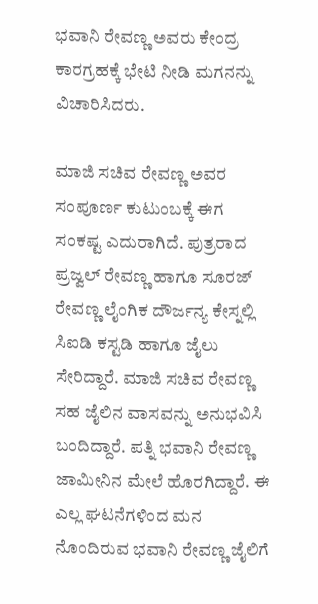ಭವಾನಿ ರೇವಣ್ಣ ಅವರು ಕೇಂದ್ರ ಕಾರಗ್ರಹಕ್ಕೆ ಭೇಟಿ ನೀಡಿ ಮಗನನ್ನು ವಿಚಾರಿಸಿದರು.

ಮಾಜಿ ಸಚಿವ ರೇವಣ್ಣ ಅವರ ಸಂಪೂರ್ಣ ಕುಟುಂಬಕ್ಕೆ ಈಗ ಸಂಕಷ್ಟ ಎದುರಾಗಿದೆ. ಪುತ್ರರಾದ ಪ್ರಜ್ವಲ್ ರೇವಣ್ಣ ಹಾಗೂ ಸೂರಜ್ ರೇವಣ್ಣ ಲೈಂಗಿಕ ದೌರ್ಜನ್ಯ ಕೇಸ್ನಲ್ಲಿ ಸಿಐಡಿ ಕಸ್ಟಡಿ ಹಾಗೂ ಜೈಲು ಸೇರಿದ್ದಾರೆ. ಮಾಜಿ ಸಚಿವ ರೇವಣ್ಣ ಸಹ ಜೈಲಿನ ವಾಸವನ್ನು ಅನುಭವಿಸಿ ಬಂದಿದ್ದಾರೆ. ಪತ್ನಿ ಭವಾನಿ ರೇವಣ್ಣ ಜಾಮೀನಿನ ಮೇಲೆ ಹೊರಗಿದ್ದಾರೆ. ಈ ಎಲ್ಲ ಘಟನೆಗಳಿಂದ ಮನ ನೊಂದಿರುವ ಭವಾನಿ ರೇವಣ್ಣ ಜೈಲಿಗೆ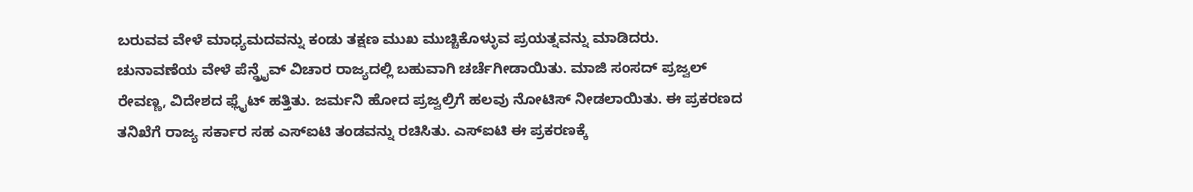ಬರುವವ ವೇಳೆ ಮಾಧ್ಯಮದವನ್ನು ಕಂಡು ತಕ್ಷಣ ಮುಖ ಮುಚ್ಚಿಕೊಳ್ಳುವ ಪ್ರಯತ್ನವನ್ನು ಮಾಡಿದರು.
ಚುನಾವಣೆಯ ವೇಳೆ ಪೆನ್ಡ್ರೈವ್ ವಿಚಾರ ರಾಜ್ಯದಲ್ಲಿ ಬಹುವಾಗಿ ಚರ್ಚೆಗೀಡಾಯಿತು. ಮಾಜಿ ಸಂಸದ್ ಪ್ರಜ್ವಲ್ ರೇವಣ್ಣ, ವಿದೇಶದ ಫ್ಲೈಟ್ ಹತ್ತಿತು. ಜರ್ಮನಿ ಹೋದ ಪ್ರಜ್ವಲ್ರಿಗೆ ಹಲವು ನೋಟಿಸ್ ನೀಡಲಾಯಿತು. ಈ ಪ್ರಕರಣದ ತನಿಖೆಗೆ ರಾಜ್ಯ ಸರ್ಕಾರ ಸಹ ಎಸ್ಐಟಿ ತಂಡವನ್ನು ರಚಿಸಿತು. ಎಸ್ಐಟಿ ಈ ಪ್ರಕರಣಕ್ಕೆ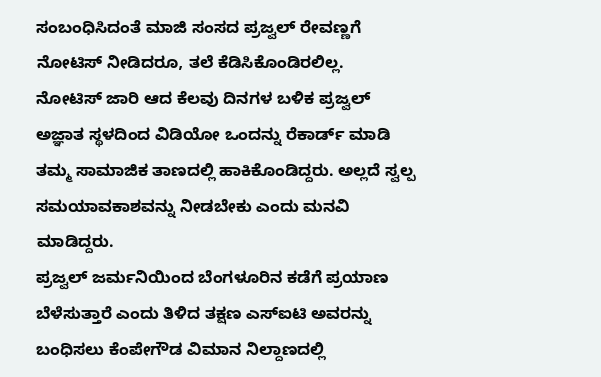ಸಂಬಂಧಿಸಿದಂತೆ ಮಾಜಿ ಸಂಸದ ಪ್ರಜ್ವಲ್ ರೇವಣ್ಣಗೆ ನೋಟಿಸ್ ನೀಡಿದರೂ, ತಲೆ ಕೆಡಿಸಿಕೊಂಡಿರಲಿಲ್ಲ.
ನೋಟಿಸ್ ಜಾರಿ ಆದ ಕೆಲವು ದಿನಗಳ ಬಳಿಕ ಪ್ರಜ್ವಲ್ ಅಜ್ಞಾತ ಸ್ಥಳದಿಂದ ವಿಡಿಯೋ ಒಂದನ್ನು ರೆಕಾರ್ಡ್ ಮಾಡಿ ತಮ್ಮ ಸಾಮಾಜಿಕ ತಾಣದಲ್ಲಿ ಹಾಕಿಕೊಂಡಿದ್ದರು. ಅಲ್ಲದೆ ಸ್ವಲ್ಪ ಸಮಯಾವಕಾಶವನ್ನು ನೀಡಬೇಕು ಎಂದು ಮನವಿ ಮಾಡಿದ್ದರು.
ಪ್ರಜ್ವಲ್ ಜರ್ಮನಿಯಿಂದ ಬೆಂಗಳೂರಿನ ಕಡೆಗೆ ಪ್ರಯಾಣ ಬೆಳೆಸುತ್ತಾರೆ ಎಂದು ತಿಳಿದ ತಕ್ಷಣ ಎಸ್ಐಟಿ ಅವರನ್ನು ಬಂಧಿಸಲು ಕೆಂಪೇಗೌಡ ವಿಮಾನ ನಿಲ್ದಾಣದಲ್ಲಿ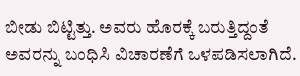ಬೀಡು ಬಿಟ್ಟಿತ್ತು. ಅವರು ಹೊರಕ್ಕೆ ಬರುತ್ತಿದ್ದಂತೆ ಅವರನ್ನು ಬಂಧಿಸಿ ವಿಚಾರಣೆಗೆ ಒಳಪಡಿಸಲಾಗಿದೆ.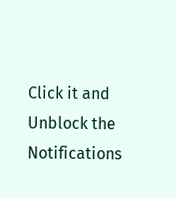Click it and Unblock the Notifications